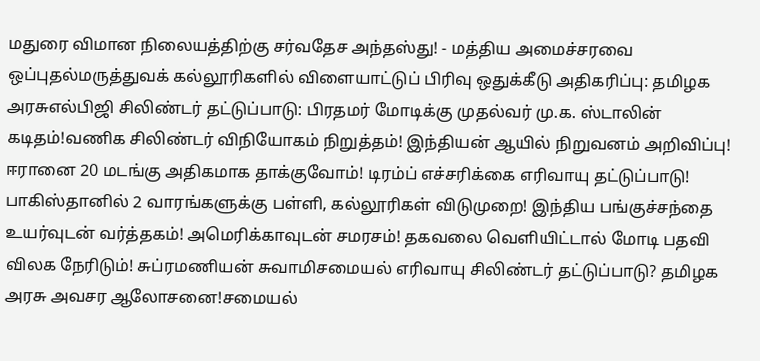மதுரை விமான நிலையத்திற்கு சர்வதேச அந்தஸ்து! - மத்திய அமைச்சரவை ஒப்புதல்மருத்துவக் கல்லூரிகளில் விளையாட்டுப் பிரிவு ஒதுக்கீடு அதிகரிப்பு: தமிழக அரசுஎல்பிஜி சிலிண்டர் தட்டுப்பாடு: பிரதமர் மோடிக்கு முதல்வர் மு.க. ஸ்டாலின் கடிதம்!வணிக சிலிண்டர் விநியோகம் நிறுத்தம்! இந்தியன் ஆயில் நிறுவனம் அறிவிப்பு! ஈரானை 20 மடங்கு அதிகமாக தாக்குவோம்! டிரம்ப் எச்சரிக்கை எரிவாயு தட்டுப்பாடு! பாகிஸ்தானில் 2 வாரங்களுக்கு பள்ளி, கல்லூரிகள் விடுமுறை! இந்திய பங்குச்சந்தை உயர்வுடன் வர்த்தகம்! அமெரிக்காவுடன் சமரசம்! தகவலை வெளியிட்டால் மோடி பதவி விலக நேரிடும்! சுப்ரமணியன் சுவாமிசமையல் எரிவாயு சிலிண்டர் தட்டுப்பாடு? தமிழக அரசு அவசர ஆலோசனை!சமையல்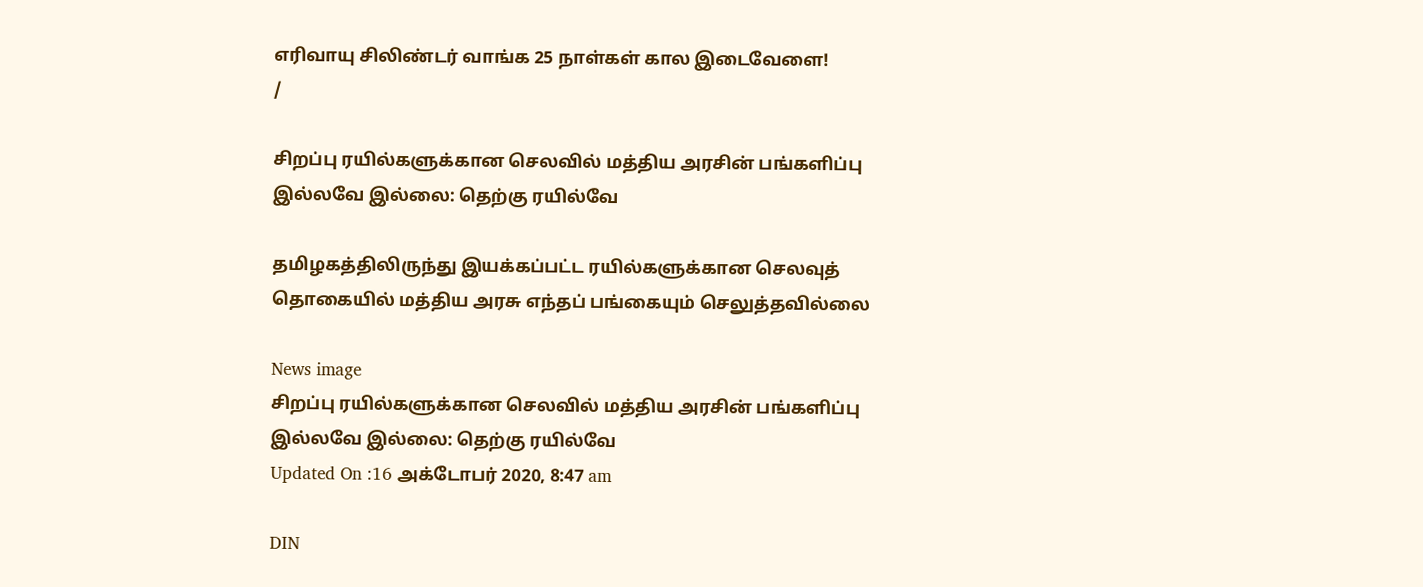எரிவாயு சிலிண்டர் வாங்க 25 நாள்கள் கால இடைவேளை!
/

சிறப்பு ரயில்களுக்கான செலவில் மத்திய அரசின் பங்களிப்பு இல்லவே இல்லை: தெற்கு ரயில்வே

தமிழகத்திலிருந்து இயக்கப்பட்ட ரயில்களுக்கான செலவுத் தொகையில் மத்திய அரசு எந்தப் பங்கையும் செலுத்தவில்லை

News image
சிறப்பு ரயில்களுக்கான செலவில் மத்திய அரசின் பங்களிப்பு இல்லவே இல்லை: தெற்கு ரயில்வே
Updated On :16 அக்டோபர் 2020, 8:47 am

DIN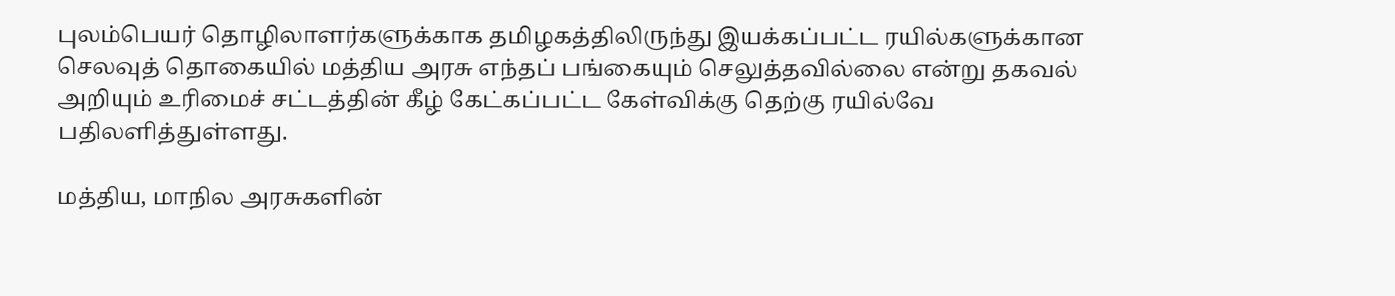புலம்பெயர் தொழிலாளர்களுக்காக தமிழகத்திலிருந்து இயக்கப்பட்ட ரயில்களுக்கான செலவுத் தொகையில் மத்திய அரசு எந்தப் பங்கையும் செலுத்தவில்லை என்று தகவல் அறியும் உரிமைச் சட்டத்தின் கீழ் கேட்கப்பட்ட கேள்விக்கு தெற்கு ரயில்வே பதிலளித்துள்ளது.

மத்திய, மாநில அரசுகளின்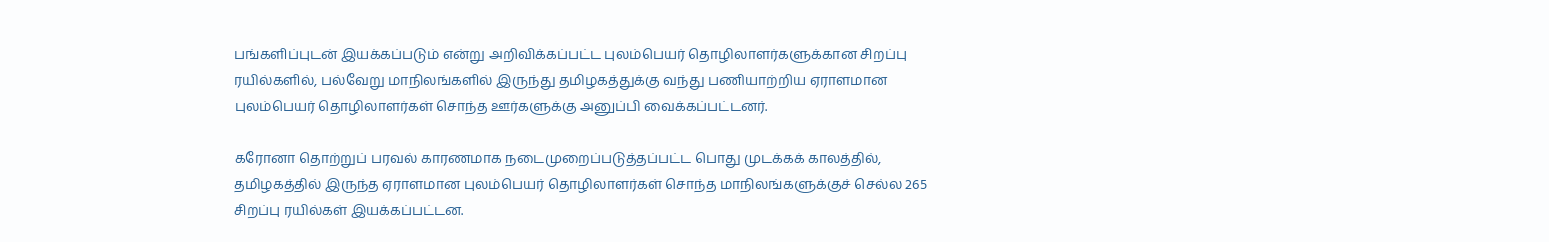பங்களிப்புடன் இயக்கப்படும் என்று அறிவிக்கப்பட்ட புலம்பெயர் தொழிலாளர்களுக்கான சிறப்பு ரயில்களில், பல்வேறு மாநிலங்களில் இருந்து தமிழகத்துக்கு வந்து பணியாற்றிய ஏராளமான புலம்பெயர் தொழிலாளர்கள் சொந்த ஊர்களுக்கு அனுப்பி வைக்கப்பட்டனர்.

கரோனா தொற்றுப் பரவல் காரணமாக நடைமுறைப்படுத்தப்பட்ட பொது முடக்கக் காலத்தில், தமிழகத்தில் இருந்த ஏராளமான புலம்பெயர் தொழிலாளர்கள் சொந்த மாநிலங்களுக்குச் செல்ல 265 சிறப்பு ரயில்கள் இயக்கப்பட்டன.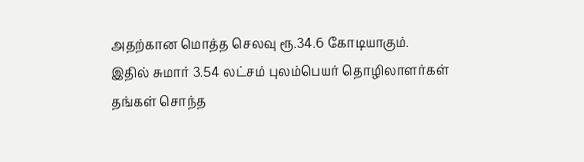அதற்கான மொத்த செலவு ரூ.34.6 கோடியாகும். இதில் சுமார் 3.54 லட்சம் புலம்பெயர் தொழிலாளர்கள் தங்கள் சொந்த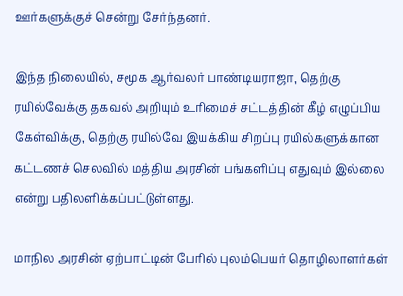ஊர்களுக்குச் சென்று சேர்ந்தனர்.

இந்த நிலையில், சமூக ஆர்வலர் பாண்டியராஜா, தெற்கு ரயில்வேக்கு தகவல் அறியும் உரிமைச் சட்டத்தின் கீழ் எழுப்பிய கேள்விக்கு, தெற்கு ரயில்வே இயக்கிய சிறப்பு ரயில்களுக்கான கட்டணச் செலவில் மத்திய அரசின் பங்களிப்பு எதுவும் இல்லை என்று பதிலளிக்கப்பட்டுள்ளது.

மாநில அரசின் ஏற்பாட்டின் பேரில் புலம்பெயர் தொழிலாளர்கள்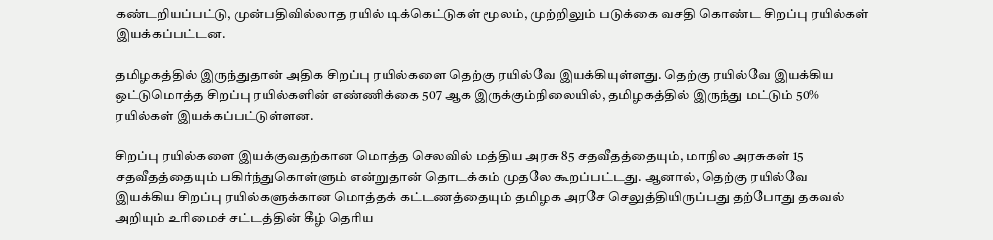கண்டறியப்பட்டு, முன்பதிவில்லாத ரயில் டிக்கெட்டுகள் மூலம், முற்றிலும் படுக்கை வசதி கொண்ட சிறப்பு ரயில்கள் இயக்கப்பட்டன.

தமிழகத்தில் இருந்துதான் அதிக சிறப்பு ரயில்களை தெற்கு ரயில்வே இயக்கியுள்ளது. தெற்கு ரயில்வே இயக்கிய ஒட்டுமொத்த சிறப்பு ரயில்களின் எண்ணிக்கை 507 ஆக இருக்கும்நிலையில், தமிழகத்தில் இருந்து மட்டும் 50% ரயில்கள் இயக்கப்பட்டுள்ளன.

சிறப்பு ரயில்களை இயக்குவதற்கான மொத்த செலவில் மத்திய அரசு 85 சதவீதத்தையும், மாநில அரசுகள் 15 சதவீதத்தையும் பகிர்ந்துகொள்ளும் என்றுதான் தொடக்கம் முதலே கூறப்பட்டது. ஆனால், தெற்கு ரயில்வே இயக்கிய சிறப்பு ரயில்களுக்கான மொத்தக் கட்டணத்தையும் தமிழக அரசே செலுத்தியிருப்பது தற்போது தகவல் அறியும் உரிமைச் சட்டத்தின் கீழ் தெரிய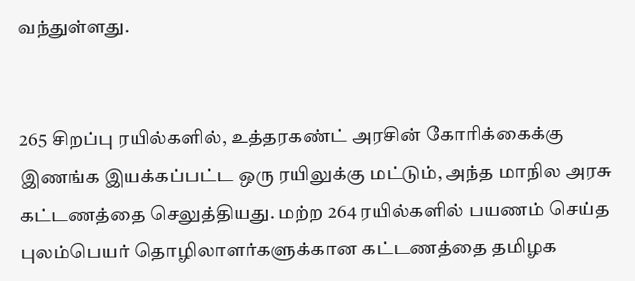வந்துள்ளது.


265 சிறப்பு ரயில்களில், உத்தரகண்ட் அரசின் கோரிக்கைக்கு இணங்க இயக்கப்பட்ட ஒரு ரயிலுக்கு மட்டும், அந்த மாநில அரசு கட்டணத்தை செலுத்தியது. மற்ற 264 ரயில்களில் பயணம் செய்த புலம்பெயர் தொழிலாளர்களுக்கான கட்டணத்தை தமிழக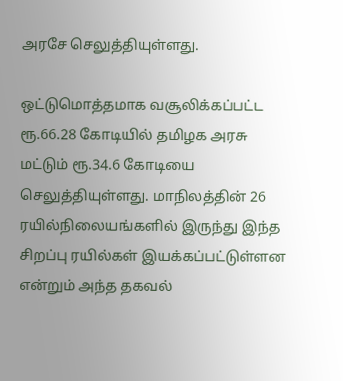அரசே செலுத்தியுள்ளது.

ஒட்டுமொத்தமாக வசூலிக்கப்பட்ட ரூ.66.28 கோடியில் தமிழக அரசு மட்டும் ரூ.34.6 கோடியை செலுத்தியுள்ளது. மாநிலத்தின் 26 ரயில்நிலையங்களில் இருந்து இந்த சிறப்பு ரயில்கள் இயக்கப்பட்டுள்ளன என்றும் அந்த தகவல்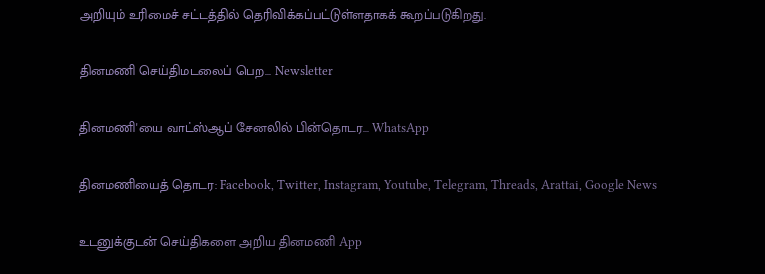அறியும் உரிமைச் சட்டத்தில் தெரிவிக்கப்பட்டுள்ளதாகக் கூறப்படுகிறது.

தினமணி செய்திமடலைப் பெற... Newsletter

தினமணி'யை வாட்ஸ்ஆப் சேனலில் பின்தொடர... WhatsApp

தினமணியைத் தொடர: Facebook, Twitter, Instagram, Youtube, Telegram, Threads, Arattai, Google News

உடனுக்குடன் செய்திகளை அறிய தினமணி App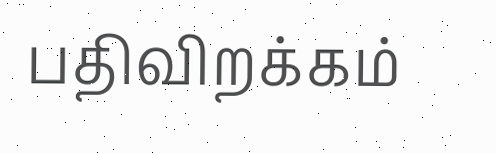பதிவிறக்கம்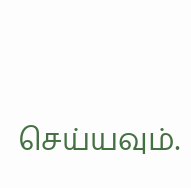செய்யவும்.